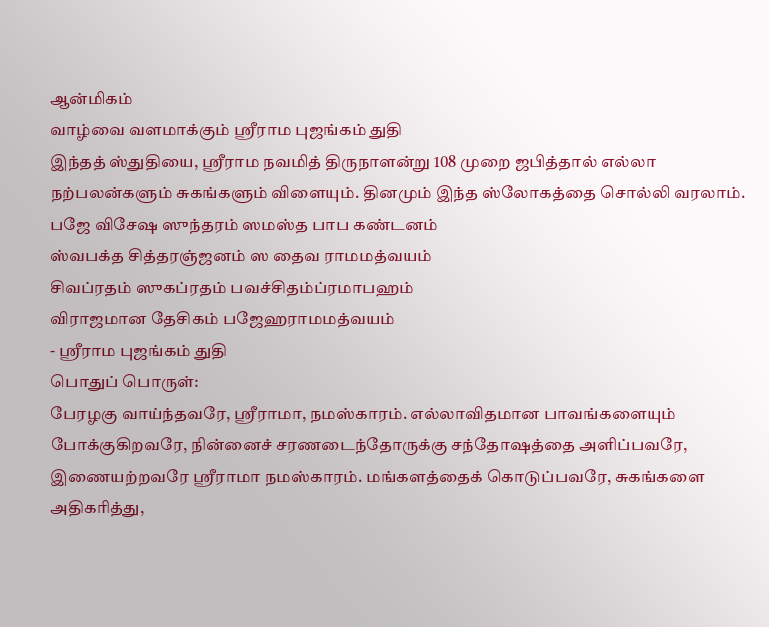ஆன்மிகம்
வாழ்வை வளமாக்கும் ஸ்ரீராம புஜங்கம் துதி
இந்தத் ஸ்துதியை, ஸ்ரீராம நவமித் திருநாளன்று 108 முறை ஜபித்தால் எல்லா நற்பலன்களும் சுகங்களும் விளையும். தினமும் இந்த ஸ்லோகத்தை சொல்லி வரலாம்.
பஜே விசேஷ ஸுந்தரம் ஸமஸ்த பாப கண்டனம்
ஸ்வபக்த சித்தரஞ்ஜனம் ஸ தைவ ராமமத்வயம்
சிவப்ரதம் ஸுகப்ரதம் பவச்சிதம்ப்ரமாபஹம்
விராஜமான தேசிகம் பஜேஹராமமத்வயம்
- ஸ்ரீராம புஜங்கம் துதி
பொதுப் பொருள்:
பேரழகு வாய்ந்தவரே, ஸ்ரீராமா, நமஸ்காரம். எல்லாவிதமான பாவங்களையும் போக்குகிறவரே, நின்னைச் சரணடைந்தோருக்கு சந்தோஷத்தை அளிப்பவரே, இணையற்றவரே ஸ்ரீராமா நமஸ்காரம். மங்களத்தைக் கொடுப்பவரே, சுகங்களை அதிகரித்து,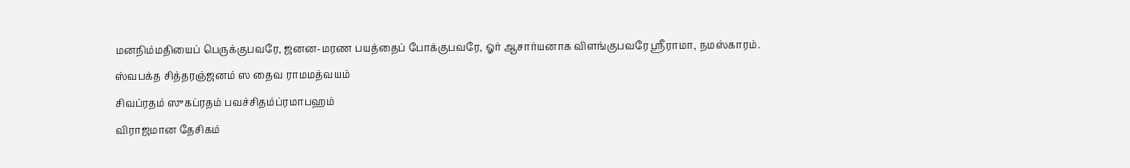மனநிம்மதியைப் பெருக்குபவரே, ஜனன-மரண பயத்தைப் போக்குபவரே, ஓர் ஆசார்யனாக விளங்குபவரே ஸ்ரீராமா, நமஸ்காரம்.
ஸ்வபக்த சித்தரஞ்ஜனம் ஸ தைவ ராமமத்வயம்
சிவப்ரதம் ஸுகப்ரதம் பவச்சிதம்ப்ரமாபஹம்
விராஜமான தேசிகம்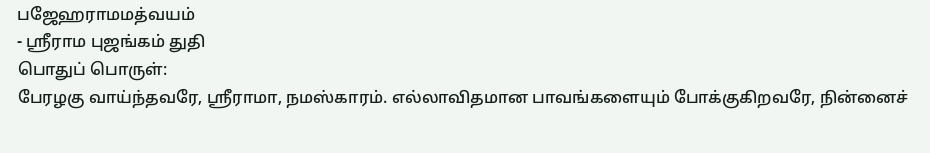பஜேஹராமமத்வயம்
- ஸ்ரீராம புஜங்கம் துதி
பொதுப் பொருள்:
பேரழகு வாய்ந்தவரே, ஸ்ரீராமா, நமஸ்காரம். எல்லாவிதமான பாவங்களையும் போக்குகிறவரே, நின்னைச்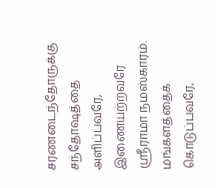சரணடைந்தோருக்கு சந்தோஷத்தை அளிப்பவரே, இணையற்றவரே ஸ்ரீராமா நமஸ்காரம். மங்களத்தைக் கொடுப்பவரே,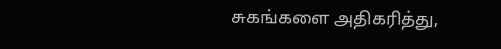சுகங்களை அதிகரித்து,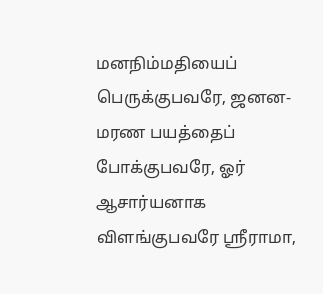மனநிம்மதியைப் பெருக்குபவரே, ஜனன-மரண பயத்தைப் போக்குபவரே, ஓர் ஆசார்யனாக விளங்குபவரே ஸ்ரீராமா,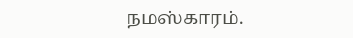நமஸ்காரம்.